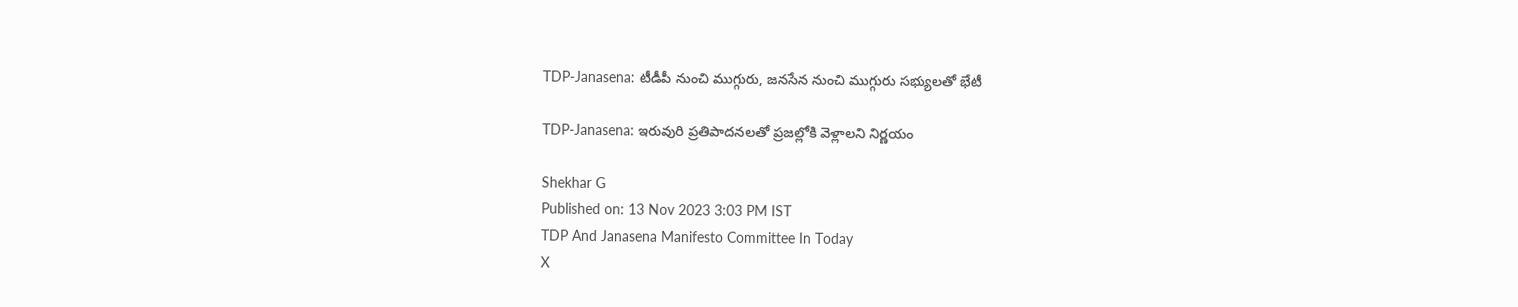TDP-Janasena: టీడీపీ నుంచి ముగ్గురు, జనసేన నుంచి ముగ్గురు సభ్యులతో భేటీ

TDP-Janasena: ఇరువురి ప్రతిపాదనలతో ప్రజల్లోకి వెళ్లాలని నిర్ణయం

Shekhar G
Published on: 13 Nov 2023 3:03 PM IST
TDP And Janasena Manifesto Committee In Today
X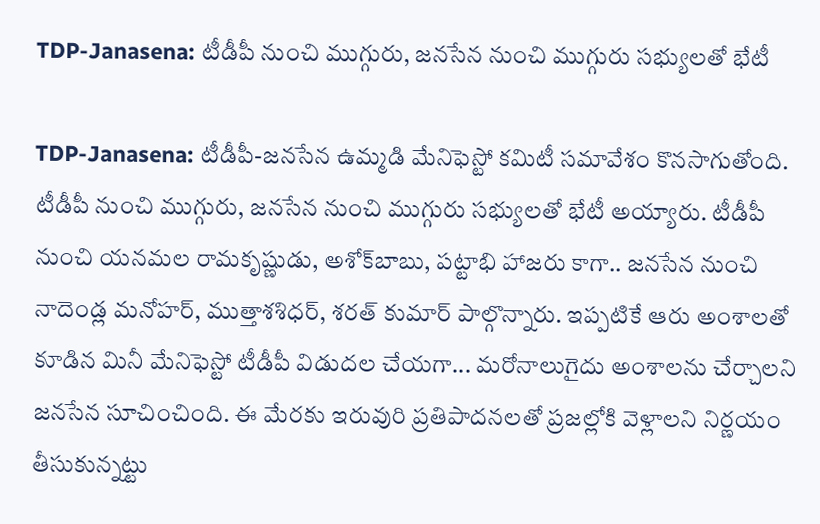TDP-Janasena: టీడీపీ నుంచి ముగ్గురు, జనసేన నుంచి ముగ్గురు సభ్యులతో భేటీ

TDP-Janasena: టీడీపీ-జనసేన ఉమ్మడి మేనిఫెస్టో కమిటీ సమావేశం కొనసాగుతోంది. టీడీపీ నుంచి ముగ్గురు, జనసేన నుంచి ముగ్గురు సభ్యులతో భేటీ అయ్యారు. టీడీపీ నుంచి యనమల రామకృష్ణుడు, అశోక్‌బాబు, ప‌ట్టాభి హాజరు కాగా.. జనసేన నుంచి నాదెండ్ల మనోహర్, ముత్తాశశిధర్, శరత్ కుమార్ పాల్గొన్నారు. ఇప్పటికే ఆరు అంశాలతో కూడిన మినీ మేనిఫెస్టో టీడీపీ విడుదల చేయగా... మరోనాలుగైదు అంశాలను చేర్చాలని జనసేన సూచించింది. ఈ మేరకు ఇరువురి ప్రతిపాదనలతో ప్రజల్లోకి వెళ్లాలని నిర్ణయం తీసుకున్నట్టు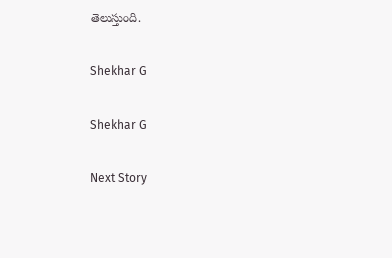తెలుస్తుంది.

Shekhar G

Shekhar G

Next Story